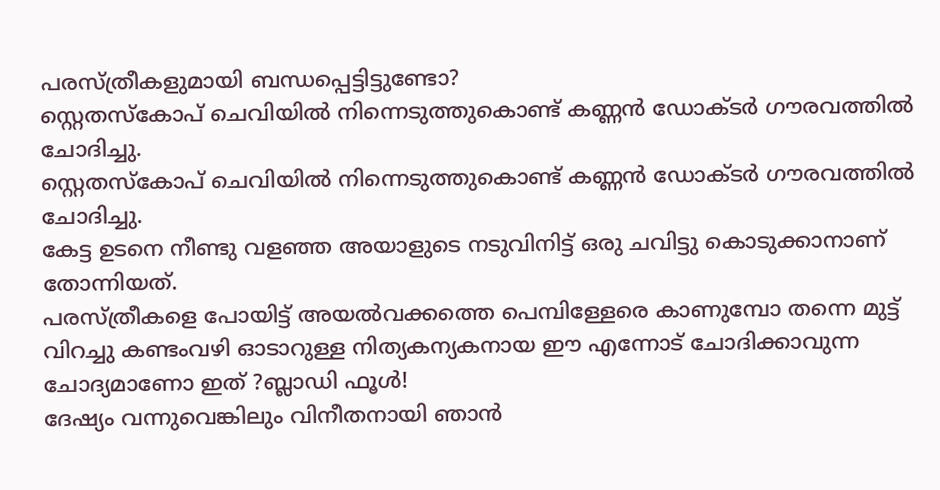പരസ്ത്രീകളുമായി ബന്ധപ്പെട്ടിട്ടുണ്ടോ?
സ്റ്റെതസ്കോപ് ചെവിയിൽ നിന്നെടുത്തുകൊണ്ട് കണ്ണൻ ഡോക്ടർ ഗൗരവത്തിൽ ചോദിച്ചു.
സ്റ്റെതസ്കോപ് ചെവിയിൽ നിന്നെടുത്തുകൊണ്ട് കണ്ണൻ ഡോക്ടർ ഗൗരവത്തിൽ ചോദിച്ചു.
കേട്ട ഉടനെ നീണ്ടു വളഞ്ഞ അയാളുടെ നടുവിനിട്ട് ഒരു ചവിട്ടു കൊടുക്കാനാണ് തോന്നിയത്.
പരസ്ത്രീകളെ പോയിട്ട് അയൽവക്കത്തെ പെമ്പിള്ളേരെ കാണുമ്പോ തന്നെ മുട്ട് വിറച്ചു കണ്ടംവഴി ഓടാറുള്ള നിത്യകന്യകനായ ഈ എന്നോട് ചോദിക്കാവുന്ന ചോദ്യമാണോ ഇത് ?ബ്ലാഡി ഫൂൾ!
ദേഷ്യം വന്നുവെങ്കിലും വിനീതനായി ഞാൻ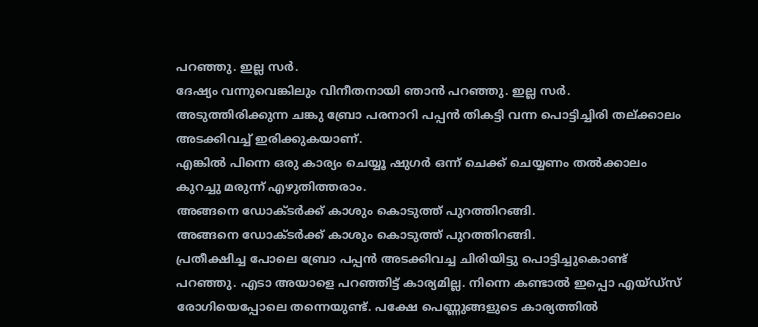പറഞ്ഞു. ഇല്ല സർ.
ദേഷ്യം വന്നുവെങ്കിലും വിനീതനായി ഞാൻ പറഞ്ഞു. ഇല്ല സർ.
അടുത്തിരിക്കുന്ന ചങ്കു ബ്രോ പരനാറി പപ്പൻ തികട്ടി വന്ന പൊട്ടിച്ചിരി തല്ക്കാലം അടക്കിവച്ച് ഇരിക്കുകയാണ്.
എങ്കിൽ പിന്നെ ഒരു കാര്യം ചെയ്യൂ ഷുഗർ ഒന്ന് ചെക്ക് ചെയ്യണം തൽക്കാലം കുറച്ചു മരുന്ന് എഴുതിത്തരാം.
അങ്ങനെ ഡോക്ടർക്ക് കാശും കൊടുത്ത് പുറത്തിറങ്ങി.
അങ്ങനെ ഡോക്ടർക്ക് കാശും കൊടുത്ത് പുറത്തിറങ്ങി.
പ്രതീക്ഷിച്ച പോലെ ബ്രോ പപ്പൻ അടക്കിവച്ച ചിരിയിട്ടു പൊട്ടിച്ചുകൊണ്ട് പറഞ്ഞു. എടാ അയാളെ പറഞ്ഞിട്ട് കാര്യമില്ല. നിന്നെ കണ്ടാൽ ഇപ്പൊ എയ്ഡ്സ് രോഗിയെപ്പോലെ തന്നെയുണ്ട്. പക്ഷേ പെണ്ണുങ്ങളുടെ കാര്യത്തിൽ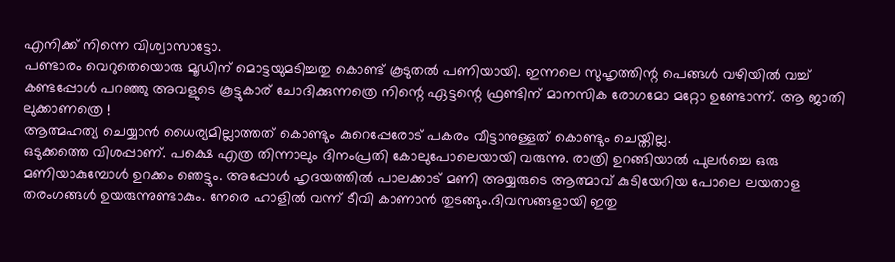എനിക്ക് നിന്നെ വിശ്വാസാട്ടോ.
പണ്ടാരം വെറുതെയൊരു മൂഡിന് മൊട്ടയുമടിച്ചതു കൊണ്ട് കൂടുതൽ പണിയായി. ഇന്നലെ സുഹൃത്തിന്റ പെങ്ങൾ വഴിയിൽ വച്ച് കണ്ടപ്പോൾ പറഞ്ഞു അവളുടെ കൂട്ടുകാര് ചോദിക്കുന്നത്രെ നിന്റെ ഏട്ടന്റെ ഫ്രണ്ടിന് മാനസിക രോഗമോ മറ്റോ ഉണ്ടോന്ന്. ആ ജാതി ലുക്കാണത്രെ !
ആത്മഹത്യ ചെയ്യാൻ ധൈര്യമില്ലാത്തത് കൊണ്ടും കുറെപ്പേരോട് പകരം വീട്ടാനുള്ളത് കൊണ്ടും ചെയ്തില്ല.
ഒടുക്കത്തെ വിശപ്പാണ്. പക്ഷെ എത്ര തിന്നാലും ദിനംപ്രതി കോലുപോലെയായി വരുന്നു. രാത്രി ഉറങ്ങിയാൽ പുലർച്ചെ ഒരു മണിയാകുമ്പോൾ ഉറക്കം ഞെട്ടും. അപ്പോൾ ഹൃദയത്തിൽ പാലക്കാട് മണി അയ്യരുടെ ആത്മാവ് കുടിയേറിയ പോലെ ലയതാള തരംഗങ്ങൾ ഉയരുന്നുണ്ടാകും. നേരെ ഹാളിൽ വന്ന് ടീവി കാണാൻ തുടങ്ങും.ദിവസങ്ങളായി ഇതു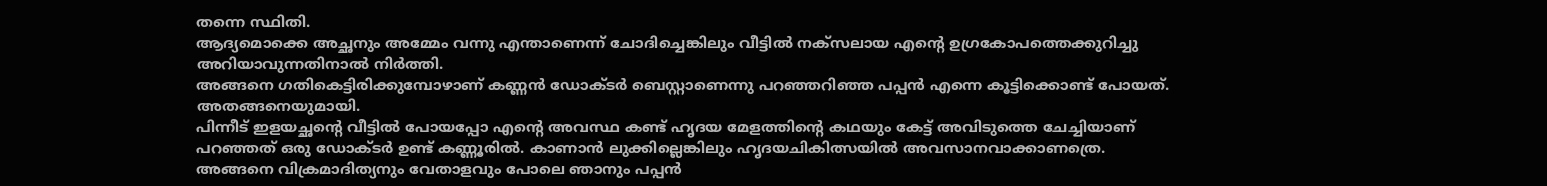തന്നെ സ്ഥിതി.
ആദ്യമൊക്കെ അച്ഛനും അമ്മേം വന്നു എന്താണെന്ന് ചോദിച്ചെങ്കിലും വീട്ടിൽ നക്സലായ എന്റെ ഉഗ്രകോപത്തെക്കുറിച്ചു അറിയാവുന്നതിനാൽ നിർത്തി.
അങ്ങനെ ഗതികെട്ടിരിക്കുമ്പോഴാണ് കണ്ണൻ ഡോക്ടർ ബെസ്റ്റാണെന്നു പറഞ്ഞറിഞ്ഞ പപ്പൻ എന്നെ കൂട്ടിക്കൊണ്ട് പോയത്. അതങ്ങനെയുമായി.
പിന്നീട് ഇളയച്ഛന്റെ വീട്ടിൽ പോയപ്പോ എന്റെ അവസ്ഥ കണ്ട് ഹൃദയ മേളത്തിന്റെ കഥയും കേട്ട് അവിടുത്തെ ചേച്ചിയാണ് പറഞ്ഞത് ഒരു ഡോക്ടർ ഉണ്ട് കണ്ണൂരിൽ. കാണാൻ ലുക്കില്ലെങ്കിലും ഹൃദയചികിത്സയിൽ അവസാനവാക്കാണത്രെ.
അങ്ങനെ വിക്രമാദിത്യനും വേതാളവും പോലെ ഞാനും പപ്പൻ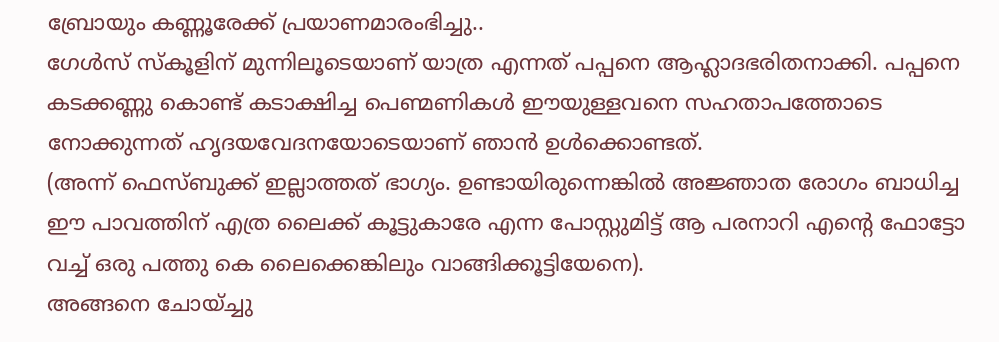ബ്രോയും കണ്ണൂരേക്ക് പ്രയാണമാരംഭിച്ചു..
ഗേൾസ് സ്കൂളിന് മുന്നിലൂടെയാണ് യാത്ര എന്നത് പപ്പനെ ആഹ്ലാദഭരിതനാക്കി. പപ്പനെ കടക്കണ്ണു കൊണ്ട് കടാക്ഷിച്ച പെണ്മണികൾ ഈയുള്ളവനെ സഹതാപത്തോടെ നോക്കുന്നത് ഹൃദയവേദനയോടെയാണ് ഞാൻ ഉൾക്കൊണ്ടത്.
(അന്ന് ഫെസ്ബുക്ക് ഇല്ലാത്തത് ഭാഗ്യം. ഉണ്ടായിരുന്നെങ്കിൽ അജ്ഞാത രോഗം ബാധിച്ച ഈ പാവത്തിന് എത്ര ലൈക്ക് കൂട്ടുകാരേ എന്ന പോസ്റ്റുമിട്ട് ആ പരനാറി എന്റെ ഫോട്ടോ വച്ച് ഒരു പത്തു കെ ലൈക്കെങ്കിലും വാങ്ങിക്കൂട്ടിയേനെ).
അങ്ങനെ ചോയ്ച്ചു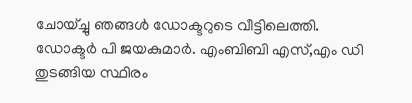ചോയ്ച്ചു ഞങ്ങൾ ഡോക്ടറുടെ വീട്ടിലെത്തി.
ഡോക്ടർ പി ജയകുമാർ. എംബിബി എസ്,എം ഡി തുടങ്ങിയ സ്ഥിരം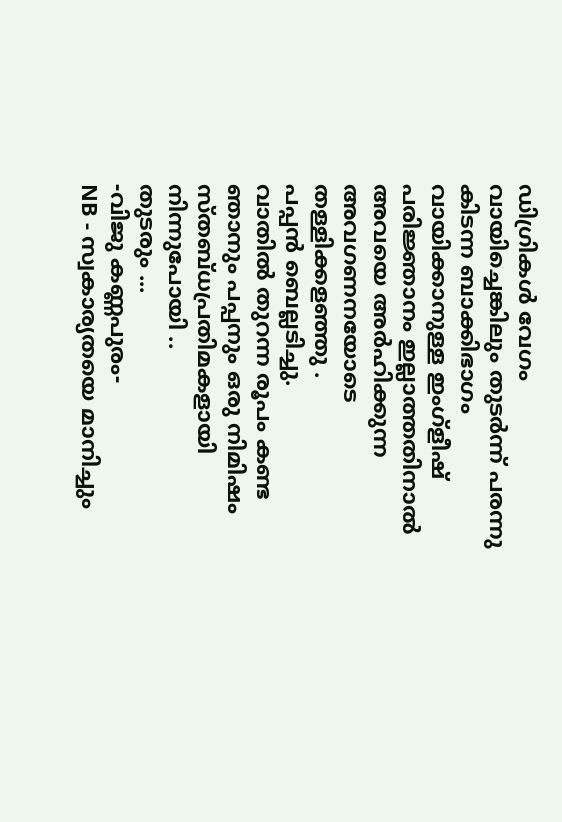ഡിഗ്രികൾ വേഗം വായിച്ചെങ്കിലും തുടർന്ന് പരന്നു കിടന്ന ബാക്കിഭാഗം വായിക്കാനുള്ള ഇംഗ്ളീഷ് പരിജ്ഞാനം ഇല്ലാത്തതിനാൽ അവയെ അർഹിക്കുന്ന അവഗണനയോടെ തള്ളിക്കളഞ്ഞു .
പപ്പൻ ബെല്ലടിച്ചു.
വാതിൽ തുറന്ന രൂപം കണ്ട ഞാനും പപ്പനും ഒരു നിമിഷം സ്തബ്ധപ്രതിമകളായി നിന്നുപോയി ..
തുടരും ...
-വിജു കണ്ണപുരം-
NB - സ്വകാര്യതയെ മാനിച്ചും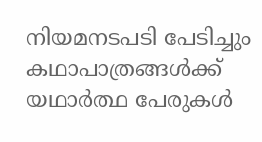നിയമനടപടി പേടിച്ചും കഥാപാത്രങ്ങൾക്ക് യഥാർത്ഥ പേരുകൾ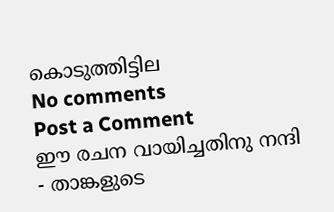കൊടുത്തിട്ടില
No comments
Post a Comment
ഈ രചന വായിച്ചതിനു നന്ദി - താങ്കളുടെ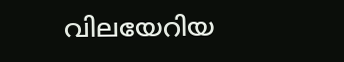വിലയേറിയ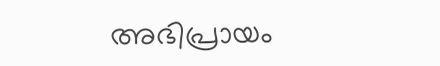അഭിപ്രായം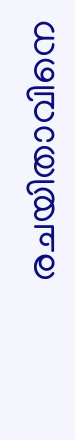രചയിതാവിനെ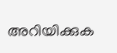അറിയിക്കുക